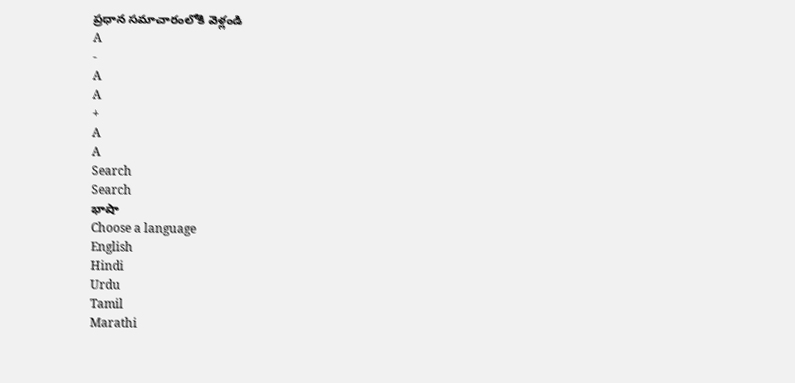ప్రధాన సమాచారంలోకి వెళ్లండి
A
-
A
A
+
A
A
Search
Search
భాషా
Choose a language
English
Hindi
Urdu
Tamil
Marathi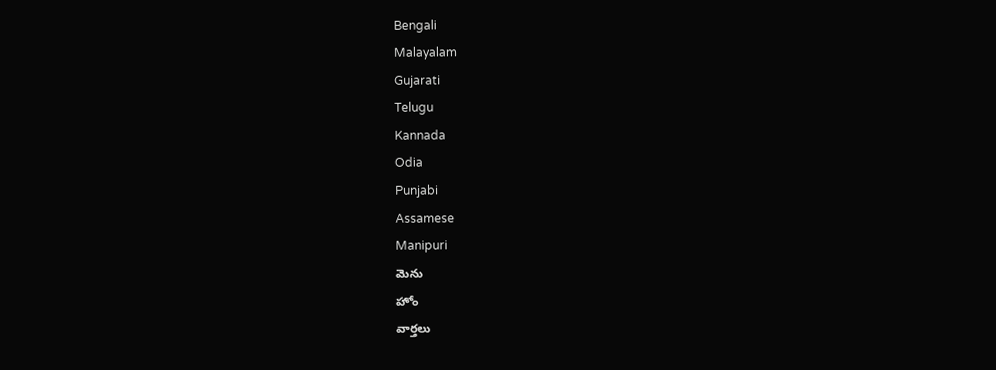Bengali
Malayalam
Gujarati
Telugu
Kannada
Odia
Punjabi
Assamese
Manipuri
మెను
హోం
వార్తలు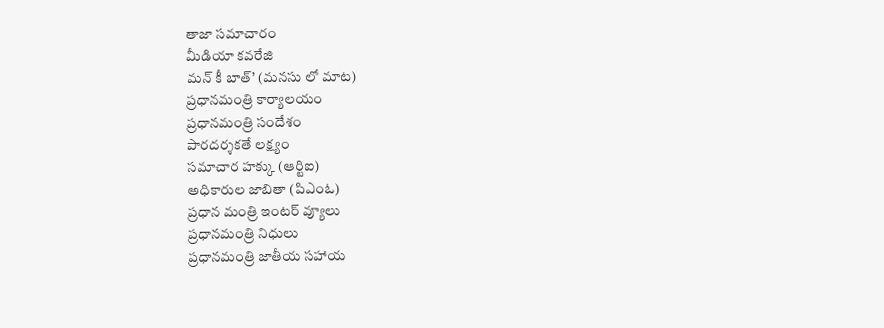తాజా సమాచారం
మీడియా కవరేజి
మన్ కీ బాత్’ (మనసు లో మాట)
ప్రధానమంత్రి కార్యాలయం
ప్రధానమంత్రి సందేశం
పారదర్శకతే లక్ష్యం
సమాచార హక్కు (ఆర్టిఐ)
అధికారుల జాబితా (పిఎంఓ)
ప్రధాన మంత్రి ఇంటర్ వ్యూలు
ప్రధానమంత్రి నిధులు
ప్రధానమంత్రి జాతీయ సహాయ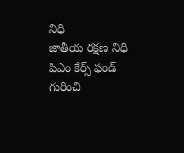నిధి
జాతీయ రక్షణ నిధి
పిఎం కేర్స్ ఫండ్ గురించి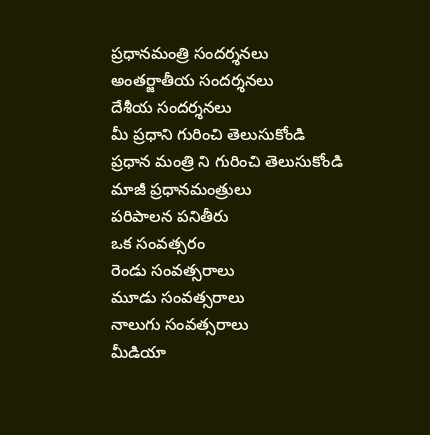ప్రధానమంత్రి సందర్శనలు
అంతర్జాతీయ సందర్శనలు
దేశీయ సందర్శనలు
మీ ప్రధాని గురించి తెలుసుకోండి
ప్రధాన మంత్రి ని గురించి తెలుసుకోండి
మాజీ ప్రధానమంత్రులు
పరిపాలన పనితీరు
ఒక సంవత్సరం
రెండు సంవత్సరాలు
మూడు సంవత్సరాలు
నాలుగు సంవత్సరాలు
మీడియా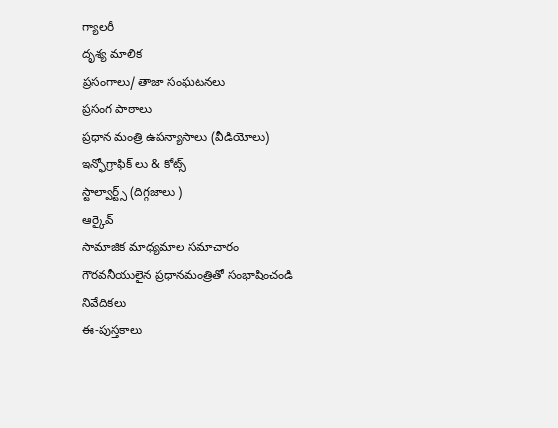గ్యాలరీ
దృశ్య మాలిక
ప్రసంగాలు/ తాజా సంఘటనలు
ప్రసంగ పాఠాలు
ప్రధాన మంత్రి ఉపన్యాసాలు (వీడియోలు)
ఇన్ఫోగ్రాఫిక్ లు & కోట్స్
స్టాల్వార్ట్స్ (దిగ్గజాలు )
ఆర్కైవ్
సామాజిక మాధ్యమాల సమాచారం
గౌరవనీయులైన ప్రధానమంత్రితో సంభాషించండి
నివేదికలు
ఈ-పుస్తకాలు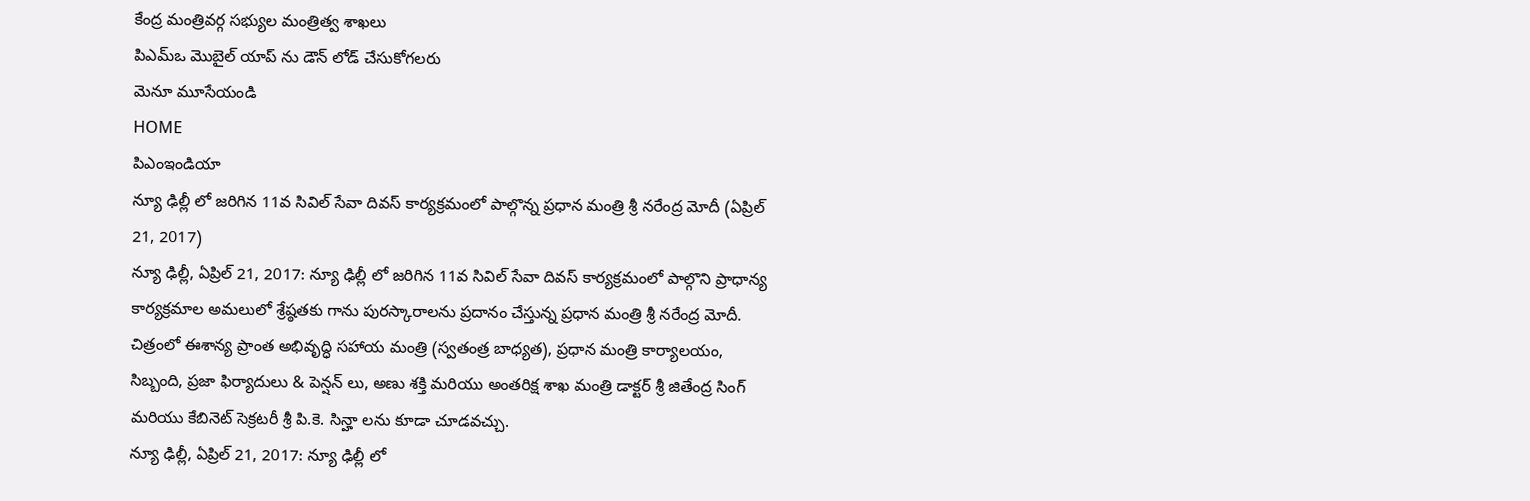కేంద్ర మంత్రివర్గ సభ్యుల మంత్రిత్వ శాఖలు
పిఎమ్ఒ మొబైల్ యాప్ ను డౌన్ లోడ్ చేసుకోగలరు
మెనూ మూసేయండి
HOME
పిఎంఇండియా
న్యూ ఢిల్లీ లో జరిగిన 11వ సివిల్ సేవా దివస్ కార్యక్రమంలో పాల్గొన్న ప్రధాన మంత్రి శ్రీ నరేంద్ర మోదీ (ఏప్రిల్ 21, 2017)
న్యూ ఢిల్లీ, ఏప్రిల్ 21, 2017: న్యూ ఢిల్లీ లో జరిగిన 11వ సివిల్ సేవా దివస్ కార్యక్రమంలో పాల్గొని ప్రాధాన్య కార్యక్రమాల అమలులో శ్రేష్ఠతకు గాను పురస్కారాలను ప్రదానం చేస్తున్న ప్రధాన మంత్రి శ్రీ నరేంద్ర మోదీ. చిత్రంలో ఈశాన్య ప్రాంత అభివృద్ధి సహాయ మంత్రి (స్వతంత్ర బాధ్యత), ప్రధాన మంత్రి కార్యాలయం, సిబ్బంది, ప్రజా ఫిర్యాదులు & పెన్షన్ లు, అణు శక్తి మరియు అంతరిక్ష శాఖ మంత్రి డాక్టర్ శ్రీ జితేంద్ర సింగ్ మరియు కేబినెట్ సెక్రటరీ శ్రీ పి.కె. సిన్హా లను కూడా చూడవచ్చు.
న్యూ ఢిల్లీ, ఏప్రిల్ 21, 2017: న్యూ ఢిల్లీ లో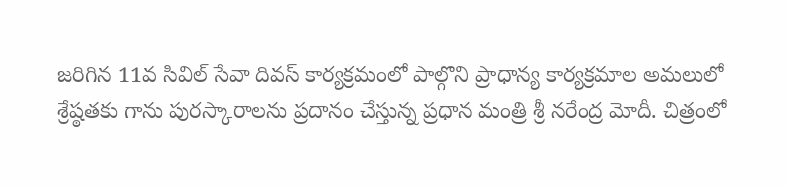జరిగిన 11వ సివిల్ సేవా దివస్ కార్యక్రమంలో పాల్గొని ప్రాధాన్య కార్యక్రమాల అమలులో శ్రేష్ఠతకు గాను పురస్కారాలను ప్రదానం చేస్తున్న ప్రధాన మంత్రి శ్రీ నరేంద్ర మోదీ. చిత్రంలో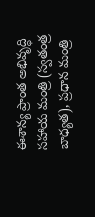ఈశాన్య ప్రాంత అభివృద్ధి సహాయ మంత్రి (స్వతంత్ర బాధ్యత), ప్రధాన మంత్రి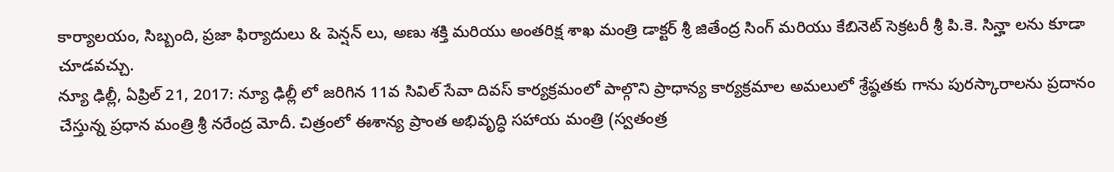కార్యాలయం, సిబ్బంది, ప్రజా ఫిర్యాదులు & పెన్షన్ లు, అణు శక్తి మరియు అంతరిక్ష శాఖ మంత్రి డాక్టర్ శ్రీ జితేంద్ర సింగ్ మరియు కేబినెట్ సెక్రటరీ శ్రీ పి.కె. సిన్హా లను కూడా చూడవచ్చు.
న్యూ ఢిల్లీ, ఏప్రిల్ 21, 2017: న్యూ ఢిల్లీ లో జరిగిన 11వ సివిల్ సేవా దివస్ కార్యక్రమంలో పాల్గొని ప్రాధాన్య కార్యక్రమాల అమలులో శ్రేష్ఠతకు గాను పురస్కారాలను ప్రదానం చేస్తున్న ప్రధాన మంత్రి శ్రీ నరేంద్ర మోదీ. చిత్రంలో ఈశాన్య ప్రాంత అభివృద్ధి సహాయ మంత్రి (స్వతంత్ర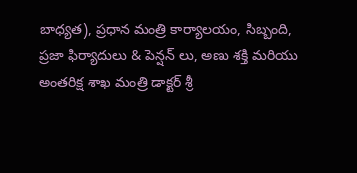బాధ్యత), ప్రధాన మంత్రి కార్యాలయం, సిబ్బంది, ప్రజా ఫిర్యాదులు & పెన్షన్ లు, అణు శక్తి మరియు అంతరిక్ష శాఖ మంత్రి డాక్టర్ శ్రీ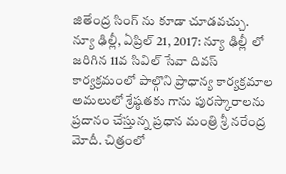జితేంద్ర సింగ్ ను కూడా చూడవచ్చు.
న్యూ ఢిల్లీ, ఏప్రిల్ 21, 2017: న్యూ ఢిల్లీ లో జరిగిన 11వ సివిల్ సేవా దివస్ కార్యక్రమంలో పాల్గొని ప్రాధాన్య కార్యక్రమాల అమలులో శ్రేష్ఠతకు గాను పురస్కారాలను ప్రదానం చేస్తున్న ప్రధాన మంత్రి శ్రీ నరేంద్ర మోదీ. చిత్రంలో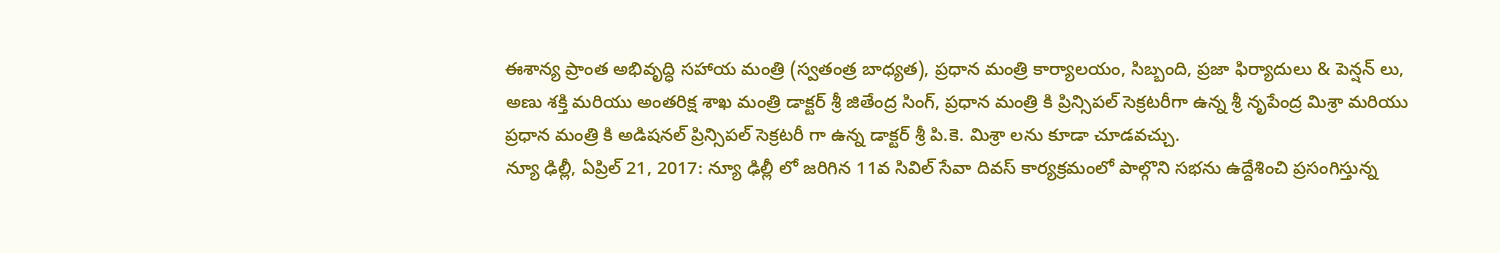ఈశాన్య ప్రాంత అభివృద్ధి సహాయ మంత్రి (స్వతంత్ర బాధ్యత), ప్రధాన మంత్రి కార్యాలయం, సిబ్బంది, ప్రజా ఫిర్యాదులు & పెన్షన్ లు, అణు శక్తి మరియు అంతరిక్ష శాఖ మంత్రి డాక్టర్ శ్రీ జితేంద్ర సింగ్, ప్రధాన మంత్రి కి ప్రిన్సిపల్ సెక్రటరీగా ఉన్న శ్రీ నృపేంద్ర మిశ్రా మరియు ప్రధాన మంత్రి కి అడిషనల్ ప్రిన్సిపల్ సెక్రటరీ గా ఉన్న డాక్టర్ శ్రీ పి.కె. మిశ్రా లను కూడా చూడవచ్చు.
న్యూ ఢిల్లీ, ఏప్రిల్ 21, 2017: న్యూ ఢిల్లీ లో జరిగిన 11వ సివిల్ సేవా దివస్ కార్యక్రమంలో పాల్గొని సభను ఉద్దేశించి ప్రసంగిస్తున్న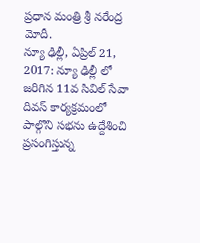ప్రధాన మంత్రి శ్రీ నరేంద్ర మోదీ.
న్యూ ఢిల్లీ, ఏప్రిల్ 21, 2017: న్యూ ఢిల్లీ లో జరిగిన 11వ సివిల్ సేవా దివస్ కార్యక్రమంలో పాల్గొని సభను ఉద్దేశించి ప్రసంగిస్తున్న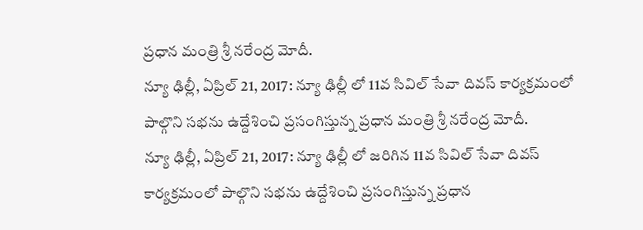ప్రధాన మంత్రి శ్రీ నరేంద్ర మోదీ.
న్యూ ఢిల్లీ, ఏప్రిల్ 21, 2017: న్యూ ఢిల్లీ లో 11వ సివిల్ సేవా దివస్ కార్యక్రమంలో పాల్గొని సభను ఉద్దేశించి ప్రసంగిస్తున్న ప్రధాన మంత్రి శ్రీ నరేంద్ర మోదీ.
న్యూ ఢిల్లీ, ఏప్రిల్ 21, 2017: న్యూ ఢిల్లీ లో జరిగిన 11వ సివిల్ సేవా దివస్ కార్యక్రమంలో పాల్గొని సభను ఉద్దేశించి ప్రసంగిస్తున్న ప్రధాన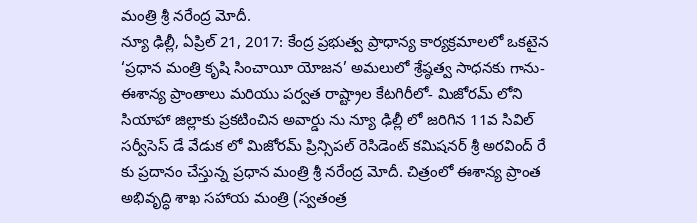మంత్రి శ్రీ నరేంద్ర మోదీ.
న్యూ ఢిల్లీ, ఏప్రిల్ 21, 2017: కేంద్ర ప్రభుత్వ ప్రాధాన్య కార్యక్రమాలలో ఒకటైన ‘ప్రధాన మంత్రి కృషి సించాయీ యోజన’ అమలులో శ్రేష్ఠత్వ సాధనకు గాను- ఈశాన్య ప్రాంతాలు మరియు పర్వత రాష్ట్రాల కేటగిరీలో- మిజోరమ్ లోని సియాహా జిల్లాకు ప్రకటించిన అవార్డు ను న్యూ ఢిల్లీ లో జరిగిన 11వ సివిల్ సర్వీసెస్ డే వేడుక లో మిజోరమ్ ప్రిన్సిపల్ రెసిడెంట్ కమిషనర్ శ్రీ అరవింద్ రే కు ప్రదానం చేస్తున్న ప్రధాన మంత్రి శ్రీ నరేంద్ర మోదీ. చిత్రంలో ఈశాన్య ప్రాంత అభివృద్ధి శాఖ సహాయ మంత్రి (స్వతంత్ర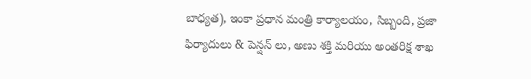బాధ్యత), ఇంకా ప్రధాన మంత్రి కార్యాలయం, సిబ్బంది, ప్రజా ఫిర్యాదులు & పెన్షన్ లు, అణు శక్తి మరియు అంతరిక్ష శాఖ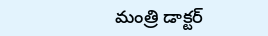మంత్రి డాక్టర్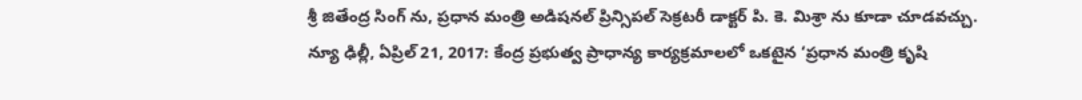శ్రీ జితేంద్ర సింగ్ ను, ప్రధాన మంత్రి అడిషనల్ ప్రిన్సిపల్ సెక్రటరీ డాక్టర్ పి. కె. మిశ్రా ను కూడా చూడవచ్చు.
న్యూ ఢిల్లీ, ఏప్రిల్ 21, 2017: కేంద్ర ప్రభుత్వ ప్రాధాన్య కార్యక్రమాలలో ఒకటైన ‘ప్రధాన మంత్రి కృషి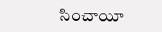సించాయీ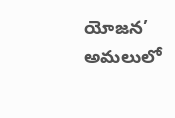యోజన’ అమలులో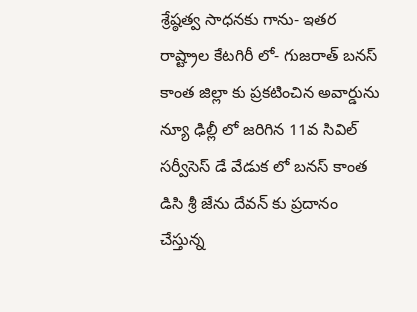శ్రేష్ఠత్వ సాధనకు గాను- ఇతర రాష్ట్రాల కేటగిరీ లో- గుజరాత్ బనస్ కాంత జిల్లా కు ప్రకటించిన అవార్డును న్యూ ఢిల్లీ లో జరిగిన 11వ సివిల్ సర్వీసెస్ డే వేడుక లో బనస్ కాంత డిసి శ్రీ జేను దేవన్ కు ప్రదానం చేస్తున్న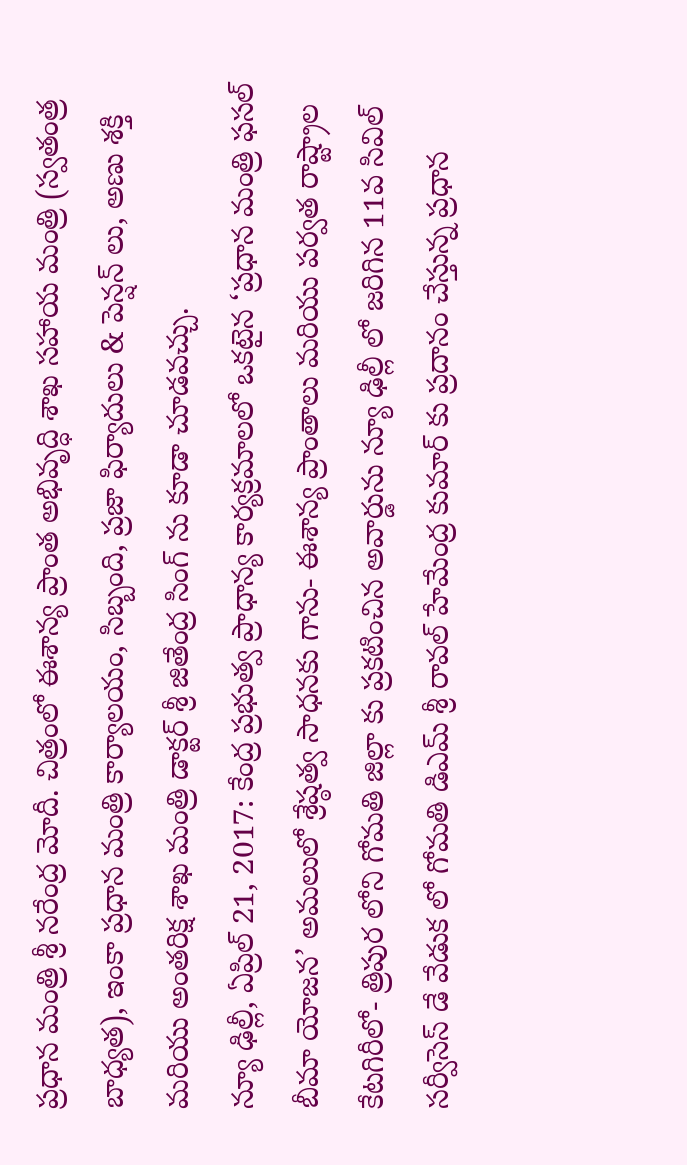ప్రధాన మంత్రి శ్రీ నరేంద్ర మోదీ. చిత్రంలో ఈశాన్య ప్రాంత అభివృద్ధి శాఖ సహాయ మంత్రి (స్వతంత్ర బాధ్యత), ఇంకా ప్రధాన మంత్రి కార్యాలయం, సిబ్బంది, ప్రజా ఫిర్యాదులు & పెన్షన్ లు, అణు శక్తి మరియు అంతరిక్ష శాఖ మంత్రి డాక్టర్ శ్రీ జితేంద్ర సింగ్ ను కూడా చూడవచ్చు.
న్యూ ఢిల్లీ, ఏప్రిల్ 21, 2017: కేంద్ర ప్రభుత్వ ప్రాధాన్య కార్యక్రమాలలో ఒకటైన ‘ప్రధాన మంత్రి ఫసల్ బీమా యోజన’ అమలులో శ్రేష్ఠత్వ సాధనకు గాను- ఈశాన్య ప్రాంతాలు మరియు పర్వత రాష్ట్రాల కేటగిరీలో- త్రిపుర లోని గోమతి జిల్లా కు ప్రకటించిన అవార్డును న్యూ ఢిల్లీ లో జరిగిన 11వ సివిల్ సర్వీసెస్ డే వేడుక లో గోమతి డిఎమ్ శ్రీ రావల్ హేమేంద్ర కుమార్ కు ప్రదానం చేస్తున్న ప్రధాన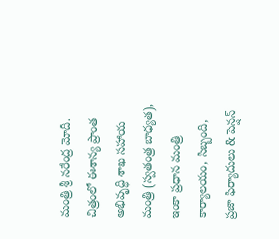మంత్రి శ్రీ నరేంద్ర మోదీ. చిత్రంలో ఈశాన్య ప్రాంత అభివృద్ధి శాఖ సహాయ మంత్రి (స్వతంత్ర బాధ్యత), ఇంకా ప్రధాన మంత్రి కార్యాలయం, సిబ్బంది, ప్రజా ఫిర్యాదులు & పెన్షన్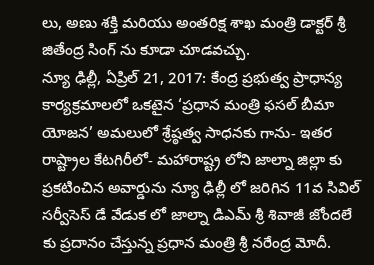లు, అణు శక్తి మరియు అంతరిక్ష శాఖ మంత్రి డాక్టర్ శ్రీ జితేంద్ర సింగ్ ను కూడా చూడవచ్చు.
న్యూ ఢిల్లీ, ఏప్రిల్ 21, 2017: కేంద్ర ప్రభుత్వ ప్రాధాన్య కార్యక్రమాలలో ఒకటైన ‘ప్రధాన మంత్రి ఫసల్ బీమా యోజన’ అమలులో శ్రేష్ఠత్వ సాధనకు గాను- ఇతర రాష్ట్రాల కేటగిరీలో- మహారాష్ట్ర లోని జాల్నా జిల్లా కు ప్రకటించిన అవార్డును న్యూ ఢిల్లీ లో జరిగిన 11వ సివిల్ సర్వీసెస్ డే వేడుక లో జాల్నా డిఎమ్ శ్రీ శివాజీ జోందలే కు ప్రదానం చేస్తున్న ప్రధాన మంత్రి శ్రీ నరేంద్ర మోదీ.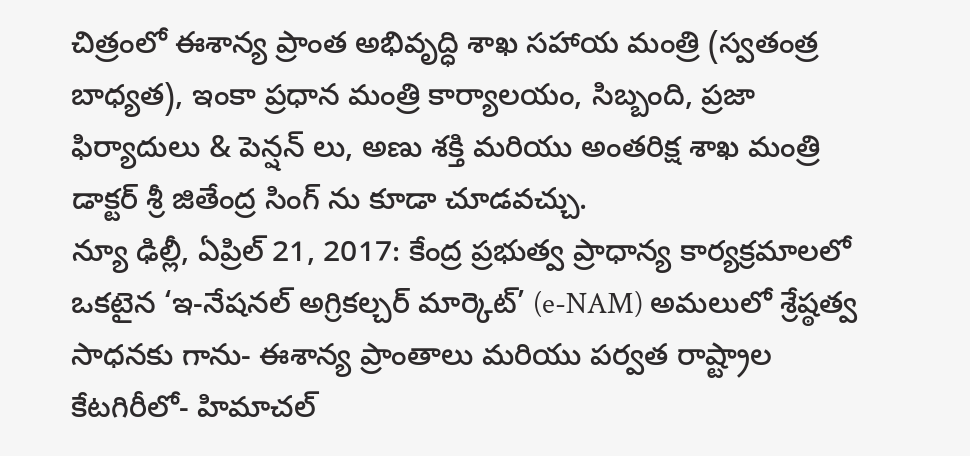చిత్రంలో ఈశాన్య ప్రాంత అభివృద్ధి శాఖ సహాయ మంత్రి (స్వతంత్ర బాధ్యత), ఇంకా ప్రధాన మంత్రి కార్యాలయం, సిబ్బంది, ప్రజా ఫిర్యాదులు & పెన్షన్ లు, అణు శక్తి మరియు అంతరిక్ష శాఖ మంత్రి డాక్టర్ శ్రీ జితేంద్ర సింగ్ ను కూడా చూడవచ్చు.
న్యూ ఢిల్లీ, ఏప్రిల్ 21, 2017: కేంద్ర ప్రభుత్వ ప్రాధాన్య కార్యక్రమాలలో ఒకటైన ‘ఇ-నేషనల్ అగ్రికల్చర్ మార్కెట్’ (e-NAM) అమలులో శ్రేష్ఠత్వ సాధనకు గాను- ఈశాన్య ప్రాంతాలు మరియు పర్వత రాష్ట్రాల కేటగిరీలో- హిమాచల్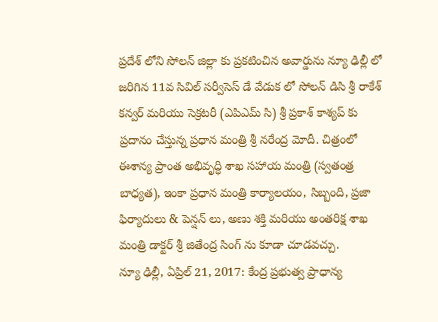ప్రదేశ్ లోని సోలన్ జిల్లా కు ప్రకటించిన అవార్డును న్యూ ఢిల్లీ లో జరిగిన 11వ సివిల్ సర్వీసెస్ డే వేడుక లో సోలన్ డిసి శ్రీ రాకేశ్ కన్వర్ మరియు సెక్రటరీ (ఎపిఎమ్ సి) శ్రీ ప్రకాశ్ కాశ్యప్ కు ప్రదానం చేస్తున్న ప్రధాన మంత్రి శ్రీ నరేంద్ర మోదీ. చిత్రంలో ఈశాన్య ప్రాంత అభివృద్ధి శాఖ సహాయ మంత్రి (స్వతంత్ర బాధ్యత), ఇంకా ప్రధాన మంత్రి కార్యాలయం, సిబ్బంది, ప్రజా ఫిర్యాదులు & పెన్షన్ లు, అణు శక్తి మరియు అంతరిక్ష శాఖ మంత్రి డాక్టర్ శ్రీ జితేంద్ర సింగ్ ను కూడా చూడవచ్చు.
న్యూ ఢిల్లీ, ఏప్రిల్ 21, 2017: కేంద్ర ప్రభుత్వ ప్రాధాన్య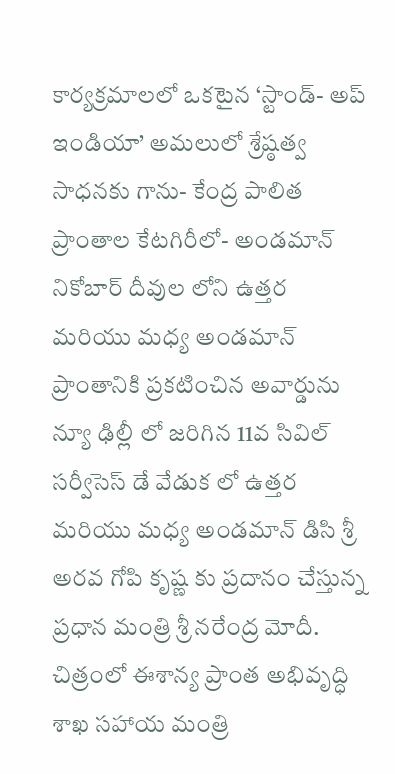కార్యక్రమాలలో ఒకటైన ‘స్టాండ్- అప్ ఇండియా’ అమలులో శ్రేష్ఠత్వ సాధనకు గాను- కేంద్ర పాలిత ప్రాంతాల కేటగిరీలో- అండమాన్ నికోబార్ దీవుల లోని ఉత్తర మరియు మధ్య అండమాన్ ప్రాంతానికి ప్రకటించిన అవార్డును న్యూ ఢిల్లీ లో జరిగిన 11వ సివిల్ సర్వీసెస్ డే వేడుక లో ఉత్తర మరియు మధ్య అండమాన్ డిసి శ్రీ అరవ గోపి కృష్ణ కు ప్రదానం చేస్తున్న ప్రధాన మంత్రి శ్రీ నరేంద్ర మోదీ. చిత్రంలో ఈశాన్య ప్రాంత అభివృద్ధి శాఖ సహాయ మంత్రి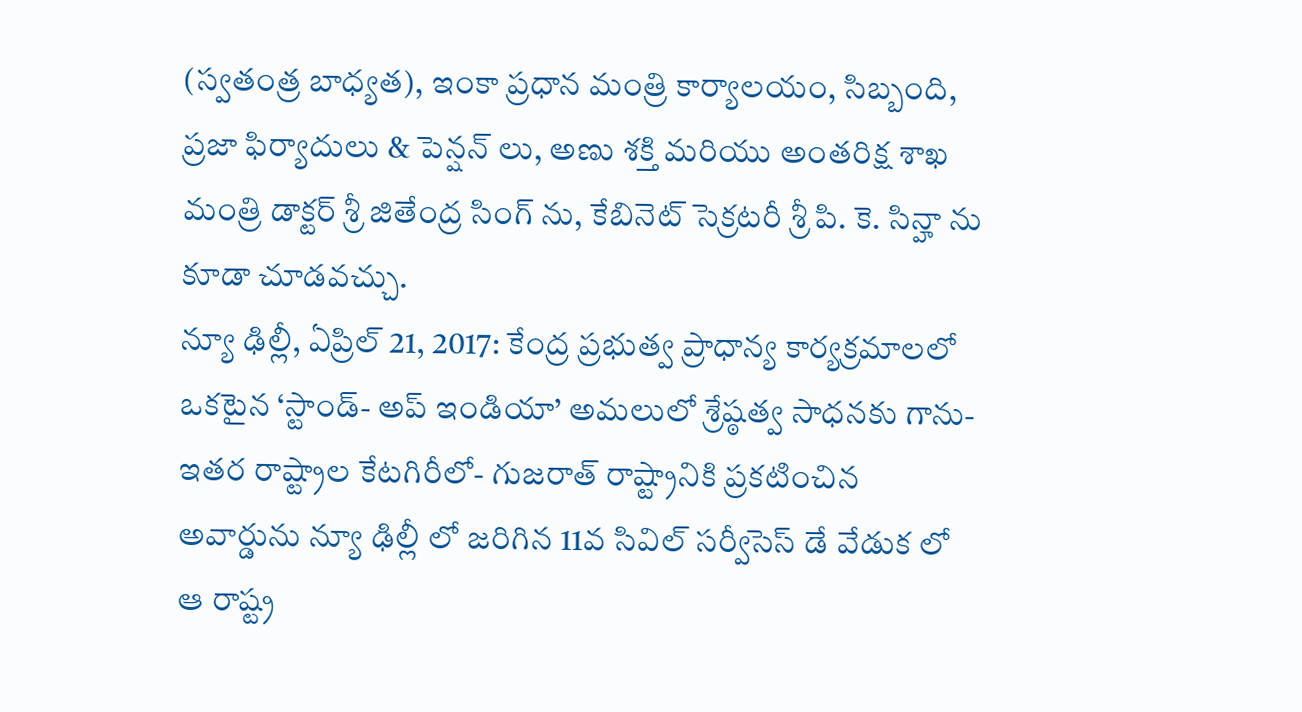(స్వతంత్ర బాధ్యత), ఇంకా ప్రధాన మంత్రి కార్యాలయం, సిబ్బంది, ప్రజా ఫిర్యాదులు & పెన్షన్ లు, అణు శక్తి మరియు అంతరిక్ష శాఖ మంత్రి డాక్టర్ శ్రీ జితేంద్ర సింగ్ ను, కేబినెట్ సెక్రటరీ శ్రీ పి. కె. సిన్హా ను కూడా చూడవచ్చు.
న్యూ ఢిల్లీ, ఏప్రిల్ 21, 2017: కేంద్ర ప్రభుత్వ ప్రాధాన్య కార్యక్రమాలలో ఒకటైన ‘స్టాండ్- అప్ ఇండియా’ అమలులో శ్రేష్ఠత్వ సాధనకు గాను- ఇతర రాష్ట్రాల కేటగిరీలో- గుజరాత్ రాష్ట్రానికి ప్రకటించిన అవార్డును న్యూ ఢిల్లీ లో జరిగిన 11వ సివిల్ సర్వీసెస్ డే వేడుక లో ఆ రాష్ట్ర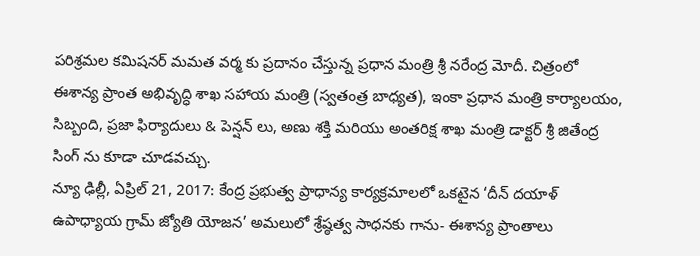పరిశ్రమల కమిషనర్ మమత వర్మ కు ప్రదానం చేస్తున్న ప్రధాన మంత్రి శ్రీ నరేంద్ర మోదీ. చిత్రంలో ఈశాన్య ప్రాంత అభివృద్ధి శాఖ సహాయ మంత్రి (స్వతంత్ర బాధ్యత), ఇంకా ప్రధాన మంత్రి కార్యాలయం, సిబ్బంది, ప్రజా ఫిర్యాదులు & పెన్షన్ లు, అణు శక్తి మరియు అంతరిక్ష శాఖ మంత్రి డాక్టర్ శ్రీ జితేంద్ర సింగ్ ను కూడా చూడవచ్చు.
న్యూ ఢిల్లీ, ఏప్రిల్ 21, 2017: కేంద్ర ప్రభుత్వ ప్రాధాన్య కార్యక్రమాలలో ఒకటైన ‘దీన్ దయాళ్ ఉపాధ్యాయ గ్రామ్ జ్యోతి యోజన’ అమలులో శ్రేష్ఠత్వ సాధనకు గాను- ఈశాన్య ప్రాంతాలు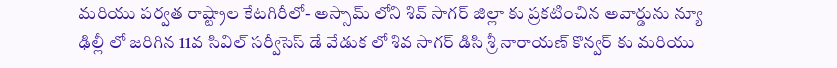మరియు పర్వత రాష్ట్రాల కేటగిరీలో- అస్సామ్ లోని శివ్ సాగర్ జిల్లా కు ప్రకటించిన అవార్డును న్యూ ఢిల్లీ లో జరిగిన 11వ సివిల్ సర్వీసెస్ డే వేడుక లో శివ సాగర్ డిసి శ్రీ నారాయణ్ కొన్వర్ కు మరియు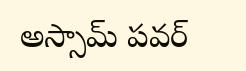అస్సామ్ పవర్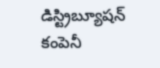డిస్ట్రిబ్యూషన్ కంపెనీ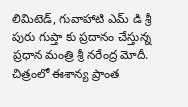లిమిటెడ్, గువాహాటి ఎమ్ డి శ్రీ పురు గుప్తా కు ప్రదానం చేస్తున్న ప్రధాన మంత్రి శ్రీ నరేంద్ర మోదీ. చిత్రంలో ఈశాన్య ప్రాంత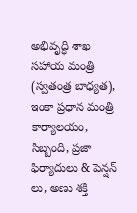అభివృద్ధి శాఖ సహాయ మంత్రి (స్వతంత్ర బాధ్యత), ఇంకా ప్రధాన మంత్రి కార్యాలయం, సిబ్బంది, ప్రజా ఫిర్యాదులు & పెన్షన్ లు, అణు శక్తి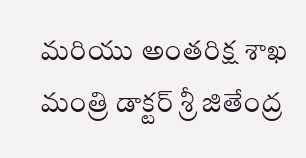మరియు అంతరిక్ష శాఖ మంత్రి డాక్టర్ శ్రీ జితేంద్ర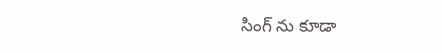సింగ్ ను కూడా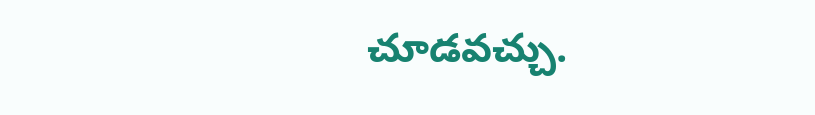చూడవచ్చు.